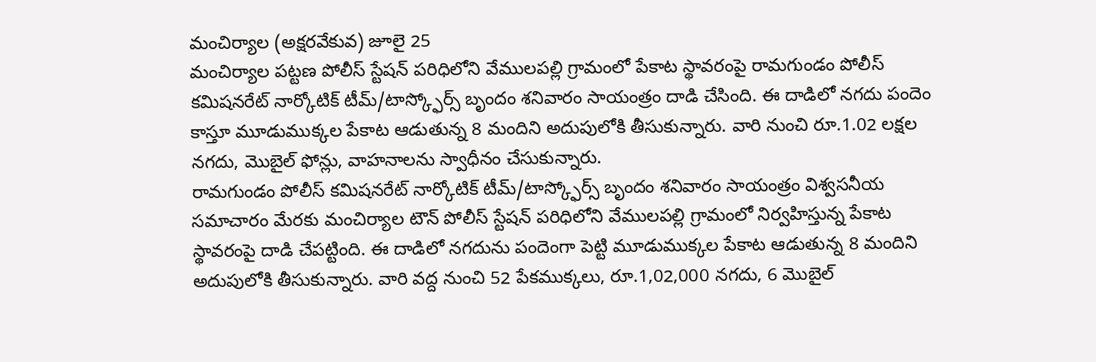మంచిర్యాల (అక్షరవేకువ) జూలై 25
మంచిర్యాల పట్టణ పోలీస్ స్టేషన్ పరిధిలోని వేములపల్లి గ్రామంలో పేకాట స్థావరంపై రామగుండం పోలీస్ కమిషనరేట్ నార్కోటిక్ టీమ్/టాస్క్ఫోర్స్ బృందం శనివారం సాయంత్రం దాడి చేసింది. ఈ దాడిలో నగదు పందెం కాస్తూ మూడుముక్కల పేకాట ఆడుతున్న 8 మందిని అదుపులోకి తీసుకున్నారు. వారి నుంచి రూ.1.02 లక్షల నగదు, మొబైల్ ఫోన్లు, వాహనాలను స్వాధీనం చేసుకున్నారు.
రామగుండం పోలీస్ కమిషనరేట్ నార్కోటిక్ టీమ్/టాస్క్ఫోర్స్ బృందం శనివారం సాయంత్రం విశ్వసనీయ సమాచారం మేరకు మంచిర్యాల టౌన్ పోలీస్ స్టేషన్ పరిధిలోని వేములపల్లి గ్రామంలో నిర్వహిస్తున్న పేకాట స్థావరంపై దాడి చేపట్టింది. ఈ దాడిలో నగదును పందెంగా పెట్టి మూడుముక్కల పేకాట ఆడుతున్న 8 మందిని అదుపులోకి తీసుకున్నారు. వారి వద్ద నుంచి 52 పేకముక్కలు, రూ.1,02,000 నగదు, 6 మొబైల్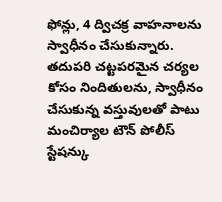ఫోన్లు, 4 ద్విచక్ర వాహనాలను స్వాధీనం చేసుకున్నారు. తదుపరి చట్టపరమైన చర్యల కోసం నిందితులను, స్వాధీనం చేసుకున్న వస్తువులతో పాటు మంచిర్యాల టౌన్ పోలీస్ స్టేషన్కు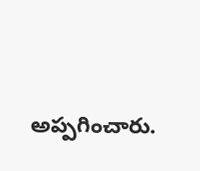అప్పగించారు.